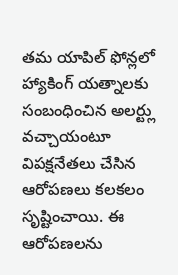తమ యాపిల్ ఫోన్లలో హ్యాకింగ్ యత్నాలకు సంబంధించిన అలర్ట్లు వచ్చాయంటూ విపక్షనేతలు చేసిన ఆరోపణలు కలకలం సృష్టించాయి. ఈ ఆరోపణలను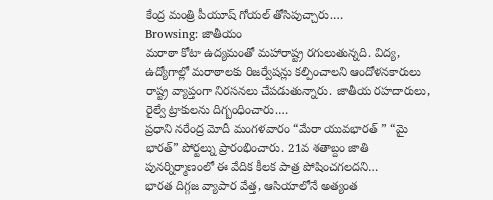కేంద్ర మంత్రి పీయూష్ గోయల్ తోసిపుచ్చారు.…
Browsing: జాతీయం
మరాఠా కోటా ఉద్యమంతో మహారాష్ట్ర రగులుతున్నది. విద్య, ఉద్యోగాల్లో మరాఠాలకు రిజర్వేషన్లు కల్పించాలని ఆందోళనకారులు రాష్ట్ర వ్యాప్తంగా నిరసనలు చేపడుతున్నారు. జాతీయ రహదారులు, రైల్వే ట్రాకులను దిగ్బంధించారు.…
ప్రధాని నరేంద్ర మోదీ మంగళవారం “మేరా యువభారత్ ” “మై భారత్” పోర్టల్ను ప్రారంభించారు. 21వ శతాబ్దం జాతి పునర్నిర్మాణంలో ఈ వేదిక కీలక పాత్ర పోషించగలదని…
భారత దిగ్గజ వ్యాపార వేత్త, ఆసియాలోనే అత్యంత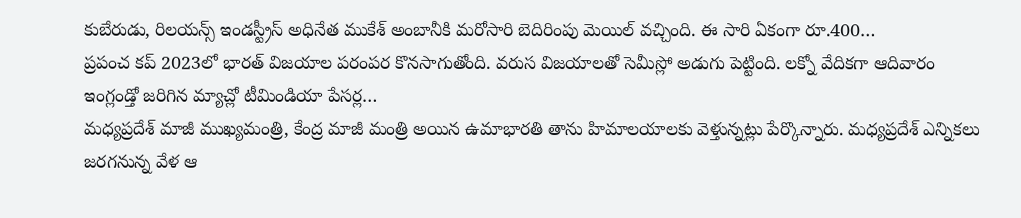కుబేరుడు, రిలయన్స్ ఇండస్ట్రీస్ అధినేత ముకేశ్ అంబానీకి మరోసారి బెదిరింపు మెయిల్ వచ్చింది. ఈ సారి ఏకంగా రూ.400…
ప్రపంచ కప్ 2023లో భారత్ విజయాల పరంపర కొనసాగుతోంది. వరుస విజయాలతో సెమీస్లో అడుగు పెట్టింది. లక్నో వేదికగా ఆదివారం ఇంగ్లండ్తో జరిగిన మ్యాచ్లో టీమిండియా పేసర్ల…
మధ్యప్రదేశ్ మాజీ ముఖ్యమంత్రి, కేంద్ర మాజీ మంత్రి అయిన ఉమాభారతి తాను హిమాలయాలకు వెళ్తున్నట్లు పేర్కొన్నారు. మధ్యప్రదేశ్ ఎన్నికలు జరగనున్న వేళ ఆ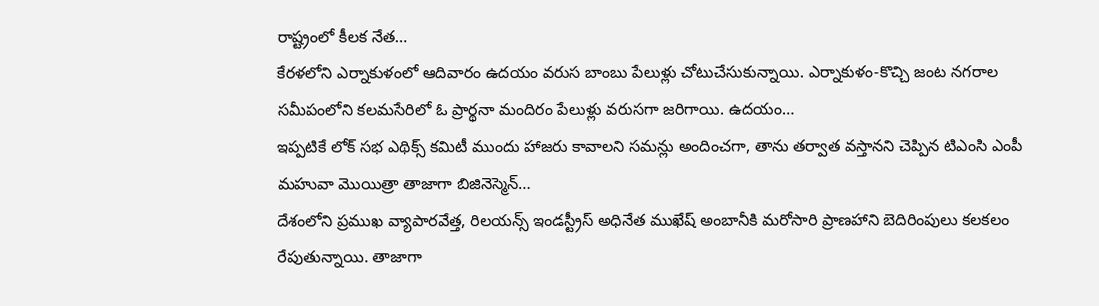రాష్ట్రంలో కీలక నేత…
కేరళలోని ఎర్నాకుళంలో ఆదివారం ఉదయం వరుస బాంబు పేలుళ్లు చోటుచేసుకున్నాయి. ఎర్నాకుళం-కొచ్చి జంట నగరాల సమీపంలోని కలమసేరిలో ఓ ప్రార్థనా మందిరం పేలుళ్లు వరుసగా జరిగాయి. ఉదయం…
ఇప్పటికే లోక్ సభ ఎథిక్స్ కమిటీ ముందు హాజరు కావాలని సమన్లు అందించగా, తాను తర్వాత వస్తానని చెప్పిన టిఎంసి ఎంపీ మహువా మొయిత్రా తాజాగా బిజినెస్మెన్…
దేశంలోని ప్రముఖ వ్యాపారవేత్త, రిలయన్స్ ఇండస్ట్రీస్ అధినేత ముఖేష్ అంబానీకి మరోసారి ప్రాణహాని బెదిరింపులు కలకలం రేపుతున్నాయి. తాజాగా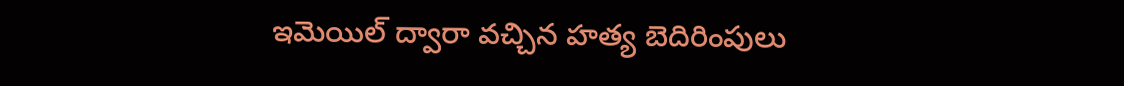ఇమెయిల్ ద్వారా వచ్చిన హత్య బెదిరింపులు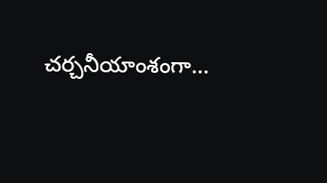చర్చనీయాంశంగా…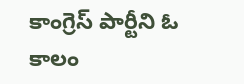కాంగ్రెస్ పార్టీని ఓ కాలం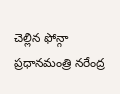చెల్లిన ఫోన్గా ప్రధానమంత్రి నరేంద్ర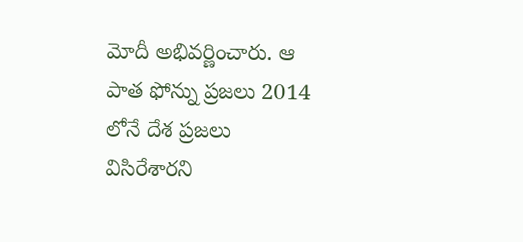మోదీ అభివర్ణించారు. ఆ పాత ఫోన్ను ప్రజలు 2014 లోనే దేశ ప్రజలు విసిరేశారని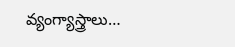వ్యంగ్యాస్త్రాలు…